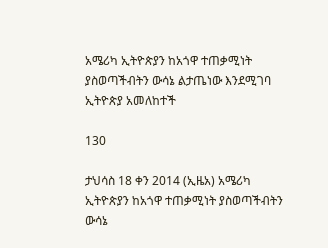አሜሪካ ኢትዮጵያን ከአጎዋ ተጠቃሚነት ያስወጣችብትን ውሳኔ ልታጤነው እንደሚገባ ኢትዮጵያ አመለከተች

130

ታህሳስ 18 ቀን 2014 (ኢዜአ) አሜሪካ ኢትዮጵያን ከአጎዋ ተጠቃሚነት ያስወጣችብትን ውሳኔ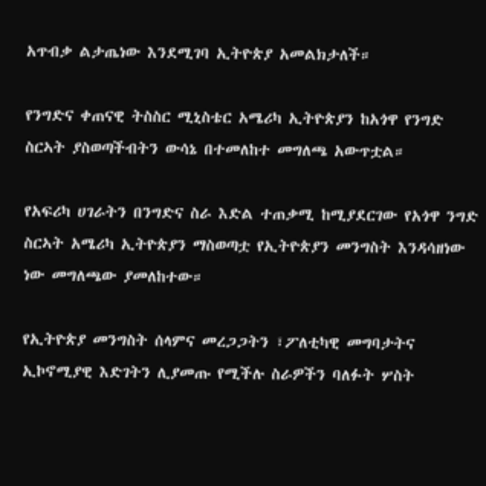አጥብቃ ልታጤነው እንደሚገባ ኢትዮጵያ አመልክታለች።

የንግድና ቀጠናዊ ትስስር ሚኒስቴር አሜሪካ ኢትዮጵያን ከአጎዋ የንግድ ስርኣት ያስወጣችብትን ውሳኔ በተመለከተ መግለጫ አውጥቷል።

የአፍሪካ ሀገራትን በንግድና ስራ እድል ተጠቃሚ ከሚያደርገው የአጎዋ ንግድ ስርኣት አሜሪካ ኢትዮጵያን ማስወጣቷ የኢትዮጵያን መንግስት እንዳሳዘነው ነው መግለጫው ያመለከተው።

የኢትዮጵያ መንግስት ሰላምና መረጋጋትን ፣ፖለቲካዊ መግባታትና ኢኮኖሚያዊ እድገትን ሊያመጡ የሚችሉ ስራዎችን ባለፉት ሦስት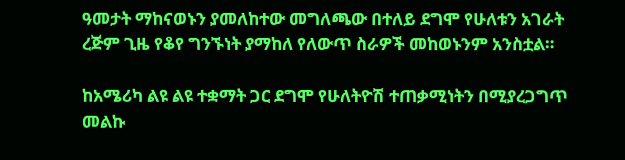ዓመታት ማከናወኑን ያመለከተው መግለጫው በተለይ ደግሞ የሁለቱን አገራት ረጅም ጊዜ የቆየ ግንኙነት ያማከለ የለውጥ ስራዎች መከወኑንም አንስቷል።

ከአሜሪካ ልዩ ልዩ ተቋማት ጋር ደግሞ የሁለትዮሽ ተጠቃሚነትን በሚያረጋግጥ መልኩ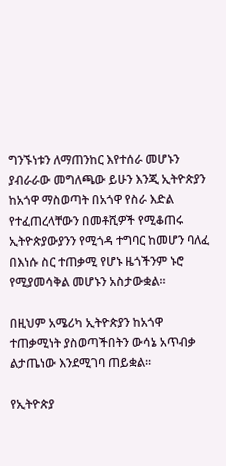ግንኙነቱን ለማጠንከር እየተሰራ መሆኑን ያብራራው መግለጫው ይሁን እንጂ ኢትዮጵያን ከአጎዋ ማስወጣት በአጎዋ የስራ እድል የተፈጠረላቸውን በመቶሺዎች የሚቆጠሩ ኢትዮጵያውያንን የሚጎዳ ተግባር ከመሆን ባለፈ በእነሱ ስር ተጠቃሚ የሆኑ ዜጎችንም ኑሮ የሚያመሳቅል መሆኑን አስታውቋል።

በዚህም አሜሪካ ኢትዮጵያን ከአጎዋ ተጠቃሚነት ያስወጣችበትን ውሳኔ አጥብቃ ልታጤነው እንደሚገባ ጠይቋል።

የኢትዮጵያ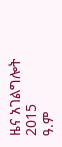ዜና አገልግሎት
2015
ዓ.ም